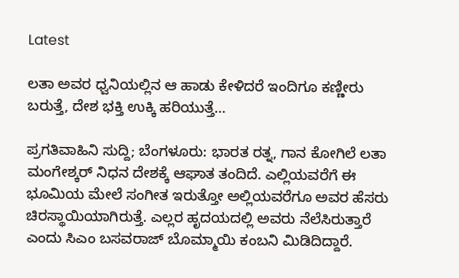Latest

ಲತಾ ಅವರ ಧ್ವನಿಯಲ್ಲಿನ ಆ ಹಾಡು ಕೇಳಿದರೆ ಇಂದಿಗೂ ಕಣ್ಣೀರು ಬರುತ್ತೆ, ದೇಶ ಭಕ್ತಿ ಉಕ್ಕಿ ಹರಿಯುತ್ತೆ…

ಪ್ರಗತಿವಾಹಿನಿ ಸುದ್ದಿ; ಬೆಂಗಳೂರು: ಭಾರತ ರತ್ನ, ಗಾನ ಕೋಗಿಲೆ ಲತಾ ಮಂಗೇಶ್ಕರ್ ನಿಧನ ದೇಶಕ್ಕೆ ಆಘಾತ ತಂದಿದೆ. ಎಲ್ಲಿಯವರೆಗೆ ಈ ಭೂಮಿಯ ಮೇಲೆ ಸಂಗೀತ ಇರುತ್ತೋ ಅಲ್ಲಿಯವರೆಗೂ ಅವರ ಹೆಸರು ಚಿರಸ್ಥಾಯಿಯಾಗಿರುತ್ತೆ. ಎಲ್ಲರ ಹೃದಯದಲ್ಲಿ ಅವರು ನೆಲೆಸಿರುತ್ತಾರೆ ಎಂದು ಸಿಎಂ ಬಸವರಾಜ್ ಬೊಮ್ಮಾಯಿ ಕಂಬನಿ ಮಿಡಿದಿದ್ದಾರೆ.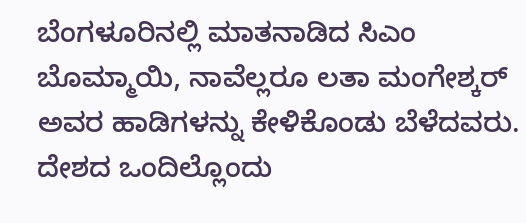ಬೆಂಗಳೂರಿನಲ್ಲಿ ಮಾತನಾಡಿದ ಸಿಎಂ ಬೊಮ್ಮಾಯಿ, ನಾವೆಲ್ಲರೂ ಲತಾ ಮಂಗೇಶ್ಕರ್ ಅವರ ಹಾಡಿಗಳನ್ನು ಕೇಳಿಕೊಂಡು ಬೆಳೆದವರು. ದೇಶದ ಒಂದಿಲ್ಲೊಂದು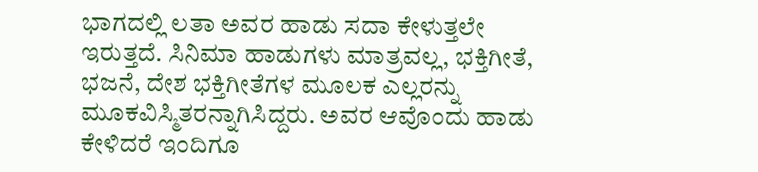ಭಾಗದಲ್ಲಿ ಲತಾ ಅವರ ಹಾಡು ಸದಾ ಕೇಳುತ್ತಲೇ ಇರುತ್ತದೆ. ಸಿನಿಮಾ ಹಾಡುಗಳು ಮಾತ್ರವಲ್ಲ, ಭಕ್ತಿಗೀತೆ, ಭಜನೆ, ದೇಶ ಭಕ್ತಿಗೀತೆಗಳ ಮೂಲಕ ಎಲ್ಲರನ್ನು ಮೂಕವಿಸ್ಮಿತರನ್ನಾಗಿಸಿದ್ದರು. ಅವರ ಆವೊಂದು ಹಾಡು ಕೇಳಿದರೆ ಇಂದಿಗೂ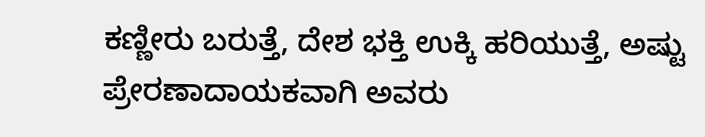ಕಣ್ಣೀರು ಬರುತ್ತೆ, ದೇಶ ಭಕ್ತಿ ಉಕ್ಕಿ ಹರಿಯುತ್ತೆ, ಅಷ್ಟು ಪ್ರೇರಣಾದಾಯಕವಾಗಿ ಅವರು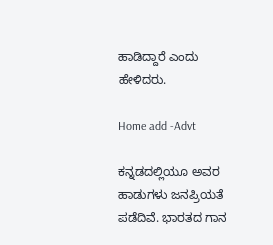ಹಾಡಿದ್ದಾರೆ ಎಂದು ಹೇಳಿದರು.

Home add -Advt

ಕನ್ನಡದಲ್ಲಿಯೂ ಅವರ ಹಾಡುಗಳು ಜನಪ್ರಿಯತೆ ಪಡೆದಿವೆ. ಭಾರತದ ಗಾನ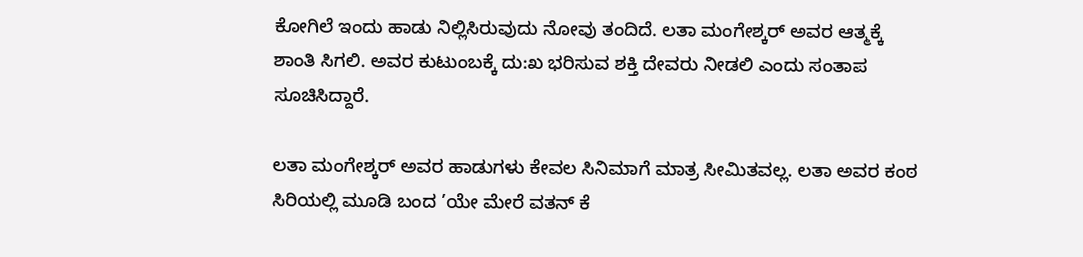ಕೋಗಿಲೆ ಇಂದು ಹಾಡು ನಿಲ್ಲಿಸಿರುವುದು ನೋವು ತಂದಿದೆ. ಲತಾ ಮಂಗೇಶ್ಕರ್ ಅವರ ಆತ್ಮಕ್ಕೆ ಶಾಂತಿ ಸಿಗಲಿ. ಅವರ ಕುಟುಂಬಕ್ಕೆ ದು:ಖ ಭರಿಸುವ ಶಕ್ತಿ ದೇವರು ನೀಡಲಿ ಎಂದು ಸಂತಾಪ ಸೂಚಿಸಿದ್ದಾರೆ.

ಲತಾ ಮಂಗೇಶ್ಕರ್ ಅವರ ಹಾಡುಗಳು ಕೇವಲ ಸಿನಿಮಾಗೆ ಮಾತ್ರ ಸೀಮಿತವಲ್ಲ. ಲತಾ ಅವರ ಕಂಠ ಸಿರಿಯಲ್ಲಿ ಮೂಡಿ ಬಂದ ’ಯೇ ಮೇರೆ ವತನ್ ಕೆ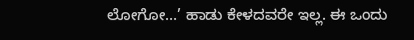ಲೋಗೋ…’ ಹಾಡು ಕೇಳದವರೇ ಇಲ್ಲ. ಈ ಒಂದು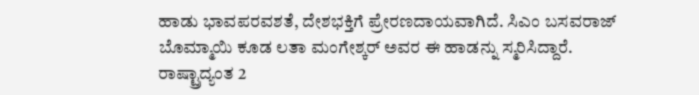ಹಾಡು ಭಾವಪರವಶತೆ, ದೇಶಭಕ್ತಿಗೆ ಪ್ರೇರಣದಾಯವಾಗಿದೆ. ಸಿಎಂ ಬಸವರಾಜ್ ಬೊಮ್ಮಾಯಿ ಕೂಡ ಲತಾ ಮಂಗೇಶ್ಕರ್ ಅವರ ಈ ಹಾಡನ್ನು ಸ್ಮರಿಸಿದ್ದಾರೆ.
ರಾಷ್ಟ್ರಾದ್ಯಂತ 2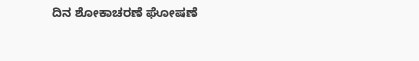ದಿನ ಶೋಕಾಚರಣೆ ಘೋಷಣೆ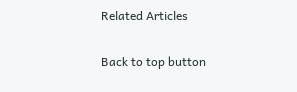Related Articles

Back to top button